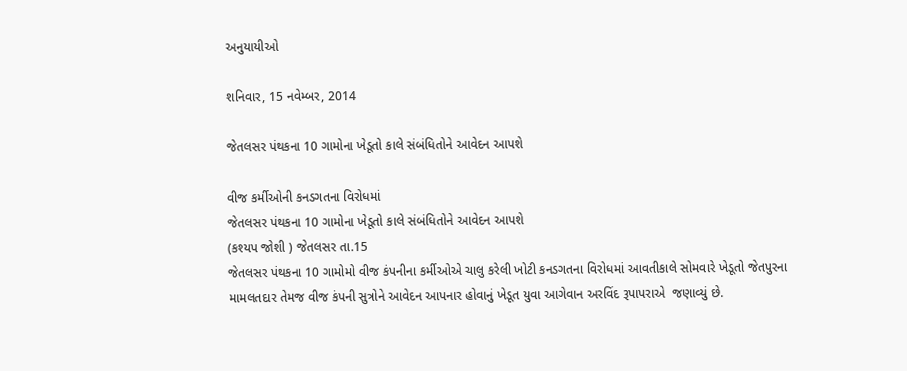અનુયાયીઓ

શનિવાર, 15 નવેમ્બર, 2014

જેતલસર પંથકના 10 ગામોના ખેડૂતો કાલે સંબંધિતોને આવેદન આપશે

વીજ કર્મીઓની કનડગતના વિરોધમાં
જેતલસર પંથકના 10 ગામોના ખેડૂતો કાલે સંબંધિતોને આવેદન આપશે
(કશ્યપ જોશી ) જેતલસર તા.15
જેતલસર પંથકના 10 ગામોમો વીજ કંપનીના કર્મીઓએ ચાલુ કરેલી ખોટી કનડગતના વિરોધમાં આવતીકાલે સોમવારે ખેડૂતો જેતપુરના મામલતદાર તેમજ વીજ કંપની સુત્રોને આવેદન આપનાર હોવાનું ખેડૂત યુવા આગેવાન અરવિંદ રૂપાપરાએ  જણાવ્યું છે.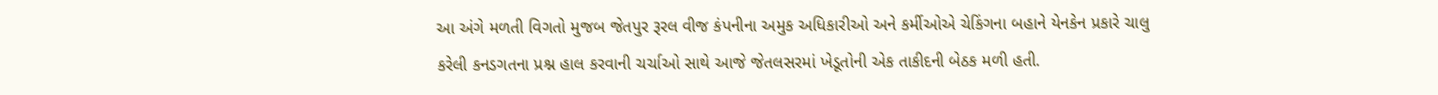આ અંગે મળતી વિગતો મુજબ જેતપુર રૂરલ વીજ કંપનીના અમુક અધિકારીઓ અને કર્મીઓએ ચેકિંગના બહાને યેનકેન પ્રકારે ચાલુ કરેલી કનડગતના પ્રશ્ન હાલ કરવાની ચર્ચાઓ સાથે આજે જેતલસરમાં ખેડૂતોની એક તાકીદની બેઠક મળી હતી.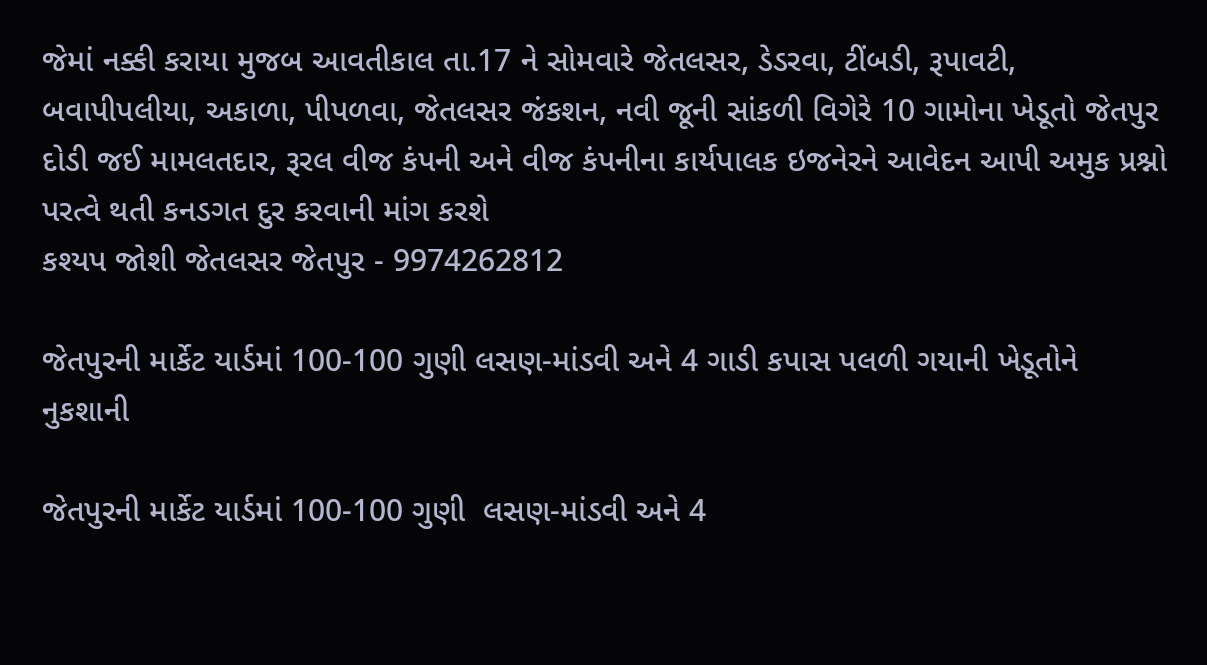જેમાં નક્કી કરાયા મુજબ આવતીકાલ તા.17 ને સોમવારે જેતલસર, ડેડરવા, ટીંબડી, રૂપાવટી, બવાપીપલીયા, અકાળા, પીપળવા, જેતલસર જંકશન, નવી જૂની સાંકળી વિગેરે 10 ગામોના ખેડૂતો જેતપુર દોડી જઈ મામલતદાર, રૂરલ વીજ કંપની અને વીજ કંપનીના કાર્યપાલક ઇજનેરને આવેદન આપી અમુક પ્રશ્નો પરત્વે થતી કનડગત દુર કરવાની માંગ કરશે
કશ્યપ જોશી જેતલસર જેતપુર - 9974262812

જેતપુરની માર્કેટ યાર્ડમાં 100-100 ગુણી લસણ-માંડવી અને 4 ગાડી કપાસ પલળી ગયાની ખેડૂતોને નુકશાની

જેતપુરની માર્કેટ યાર્ડમાં 100-100 ગુણી  લસણ-માંડવી અને 4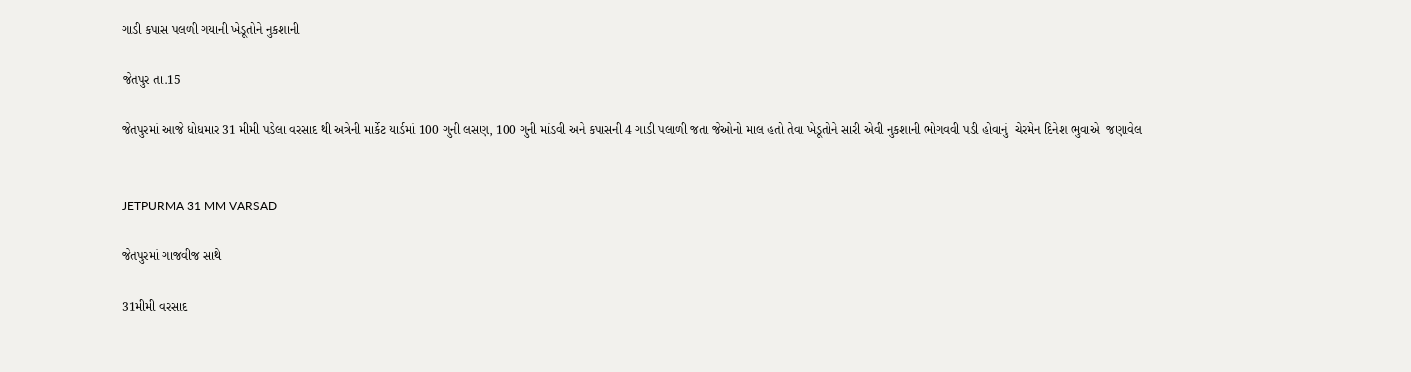ગાડી કપાસ પલળી ગયાની ખેડૂતોને નુકશાની

જેતપુર તા.15

જેતપુરમાં આજે ધોધમાર 31 મીમી પડેલા વરસાદ થી અત્રેની માર્કેટ યાર્ડમાં 100 ગુની લસણ, 100 ગુની માંડવી અને કપાસની 4 ગાડી પલાળી જતા જેઓનો માલ હતો તેવા ખેડૂતોને સારી એવી નુકશાની ભોગવવી પડી હોવાનું  ચેરમેન દિનેશ ભુવાએ  જણાવેલ


JETPURMA 31 MM VARSAD

જેતપુરમાં ગાજવીજ સાથે

31મીમી વરસાદ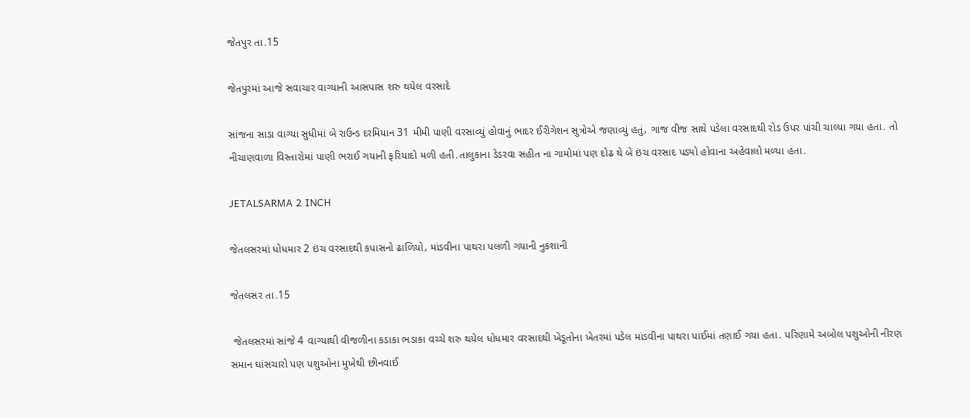જેતપુર તા.15

જેતપુરમાં આજે સવાચાર વાગ્યાની આસપાસ શરુ થયેલ વરસાદે

સાંજના સાડા વાગ્યા સુધીમાં બે રાઉન્ડ દરમિયાન 31 મીમી પાણી વરસાવ્યું હોવાનું ભાદર ઈરીગેશન સુત્રોએ જણાવ્યું હતું, ગાજ વીજ સાથે પડેલા વરસાદથી રોડ ઉપર પાંચી ચાલ્યા ગયા હતા. તો નીચાણવાળા વિસ્તારોમાં પાણી ભરાઈ ગયાની ફરિયાદો મળી હતી.તાલુકાના ડેડરવા સહીત ના ગામોમાં પણ દોઢ થે બે ઇંચ વરસાદ પડ્યો હોવાના અહેવાલો મળ્યા હતા.

JETALSARMA 2 INCH

જેતલસરમાં ધોધમાર 2 ઇંચ વરસાદથી કપાસનો ઢાળિયો, માંડવીના પાથરા પલળી ગયાની નુકશાની

જેતલસર તા.15

 જેતલસરમાં સાંજે 4 વાગ્યાથી વીજળીના કડાકા ભડાકા વચ્ચે શરુ થયેલ ધોધમાર વરસાદથી ખેડૂતોના ખેતરમાં પડેલ માંડવીના પાથરા પાઈમાં તણાઈ ગયા હતા. પરિણામે અબોલ પશુઓની નીરણ સમાન ઘાંસચારો પણ પશુઓના મુખેથી છીનવાઈ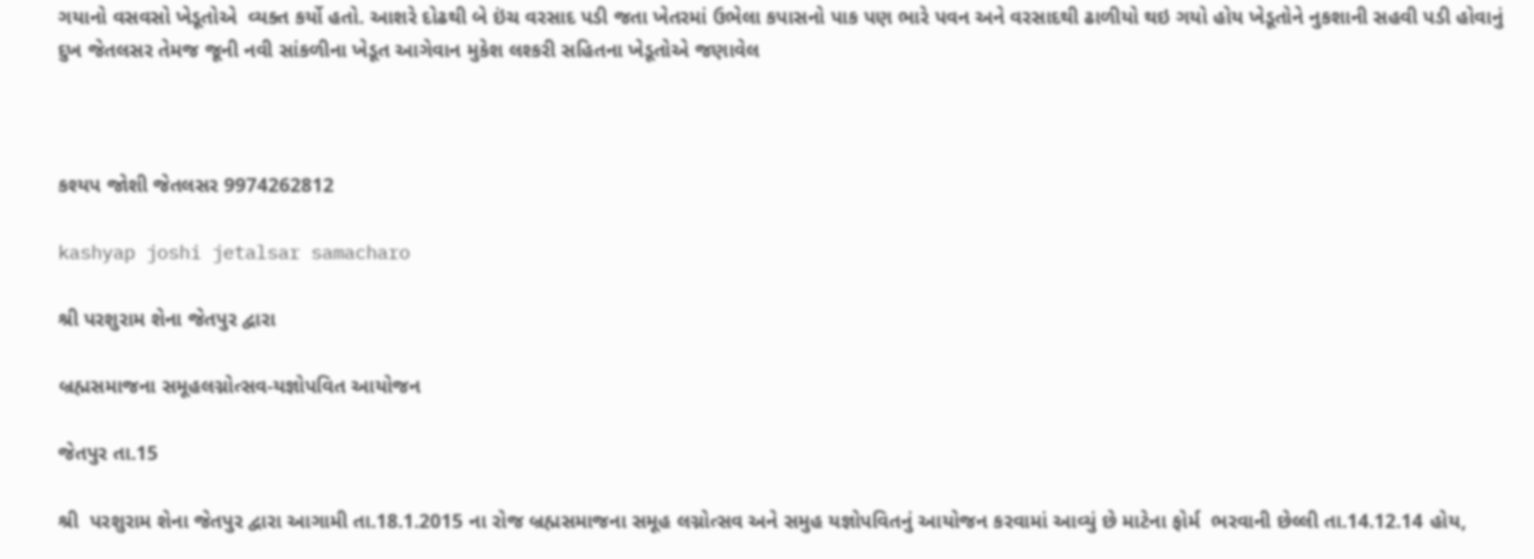ગયાનો વસવસો ખેડૂતોએ  વ્યક્ત કર્યો હતો. આશરે દોઢથી બે ઇંચ વરસાદ પડી જતા ખેતરમાં ઉભેલા કપાસનો પાક પણ ભારે પવન અને વરસાદથી ઢાળીયો થઇ ગયો હોય ખેડૂતોને નુકશાની સહવી પડી હોવાનું દુખ જેતલસર તેમજ જૂની નવી સાંકળીના ખેડૂત આગેવાન મુકેશ લશ્કરી સહિતના ખેડૂતોએ જણાવેલ



કશ્યપ જોશી જેતલસર 9974262812

kashyap joshi jetalsar samacharo

શ્રી પરશુરામ શેના જેતપુર દ્વારા

બ્રહ્મસમાજના સમૂહલગ્નોત્સવ-યજ્ઞોપવિત આયોજન

જેતપુર તા.15

શ્રી  પરશુરામ શેના જેતપુર દ્વારા આગામી તા.18.1.2015 ના રોજ બ્રહ્મસમાજના સમૂહ લગ્નોત્સવ અને સમુહ યજ્ઞોપવિતનું આયોજન કરવામાં આવ્યું છે માટેના ફોર્મ  ભરવાની છેલ્લી તા.14.12.14 હોય,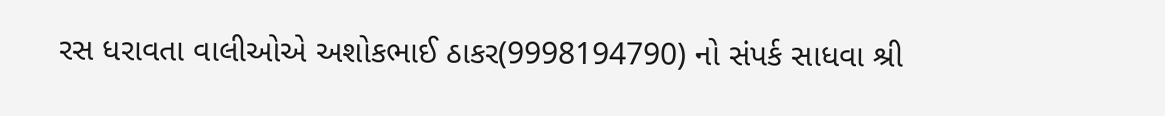રસ ધરાવતા વાલીઓએ અશોકભાઈ ઠાકર(9998194790) નો સંપર્ક સાધવા શ્રી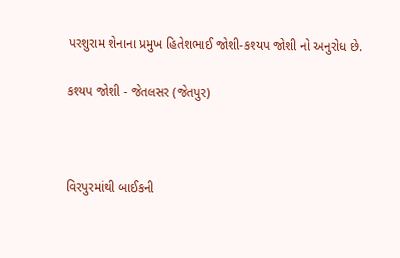પરશુરામ શેનાના પ્રમુખ હિતેશભાઈ જોશી-કશ્યપ જોશી નો અનુરોધ છે.

કશ્યપ જોશી - જેતલસર (જેતપુર)



વિરપુરમાંથી બાઈકની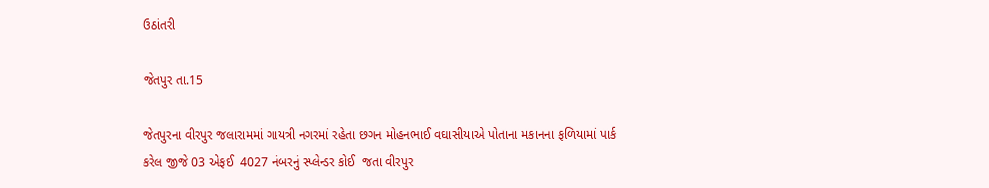ઉઠાંતરી

જેતપુર તા.15

જેતપુરના વીરપુર જલારામમાં ગાયત્રી નગરમાં રહેતા છગન મોહનભાઈ વઘાસીયાએ પોતાના મકાનના ફળિયામાં પાર્ક કરેલ જીજે 03 એફઈ  4027 નંબરનું સ્પ્લેન્ડર કોઈ  જતા વીરપુર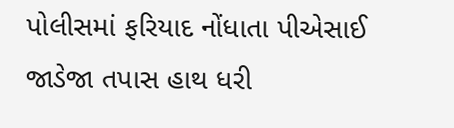પોલીસમાં ફરિયાદ નોંધાતા પીએસાઈ જાડેજા તપાસ હાથ ધરી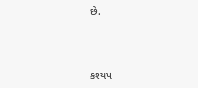છે.



કશ્યપ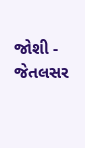જોશી - જેતલસર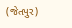(જેતપુર)